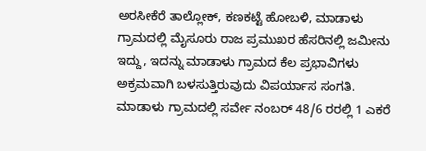ಅರಸೀಕೆರೆ ತಾಲ್ಲೋಕ್, ಕಣಕಟ್ಟೆ ಹೋಬಳಿ, ಮಾಡಾಳು ಗ್ರಾಮದಲ್ಲಿ ಮೈಸೂರು ರಾಜ ಪ್ರಮುಖರ ಹೆಸರಿನಲ್ಲಿ ಜಮೀನು ಇದ್ದು, ಇದನ್ನು ಮಾಡಾಳು ಗ್ರಾಮದ ಕೆಲ ಪ್ರಭಾವಿಗಳು ಅಕ್ರಮವಾಗಿ ಬಳಸುತ್ತಿರುವುದು ವಿಪರ್ಯಾಸ ಸಂಗತಿ.
ಮಾಡಾಳು ಗ್ರಾಮದಲ್ಲಿ ಸರ್ವೇ ನಂಬರ್ 48/6 ರರಲ್ಲಿ 1 ಎಕರೆ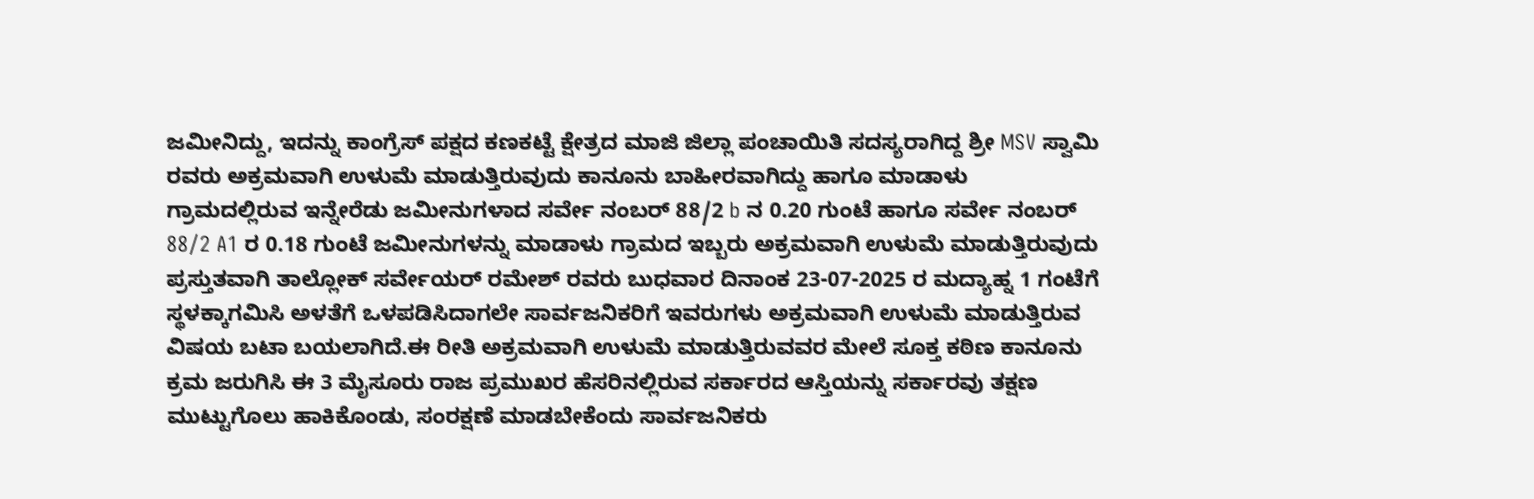ಜಮೀನಿದ್ದು, ಇದನ್ನು ಕಾಂಗ್ರೆಸ್ ಪಕ್ಷದ ಕಣಕಟ್ಟೆ ಕ್ಷೇತ್ರದ ಮಾಜಿ ಜಿಲ್ಲಾ ಪಂಚಾಯಿತಿ ಸದಸ್ಯರಾಗಿದ್ದ ಶ್ರೀ MSV ಸ್ವಾಮಿ ರವರು ಅಕ್ರಮವಾಗಿ ಉಳುಮೆ ಮಾಡುತ್ತಿರುವುದು ಕಾನೂನು ಬಾಹೀರವಾಗಿದ್ದು ಹಾಗೂ ಮಾಡಾಳು
ಗ್ರಾಮದಲ್ಲಿರುವ ಇನ್ನೇರೆಡು ಜಮೀನುಗಳಾದ ಸರ್ವೇ ನಂಬರ್ 88/2 b ನ 0.20 ಗುಂಟೆ ಹಾಗೂ ಸರ್ವೇ ನಂಬರ್ 88/2 A1 ರ 0.18 ಗುಂಟೆ ಜಮೀನುಗಳನ್ನು ಮಾಡಾಳು ಗ್ರಾಮದ ಇಬ್ಬರು ಅಕ್ರಮವಾಗಿ ಉಳುಮೆ ಮಾಡುತ್ತಿರುವುದು ಪ್ರಸ್ತುತವಾಗಿ ತಾಲ್ಲೋಕ್ ಸರ್ವೇಯರ್ ರಮೇಶ್ ರವರು ಬುಧವಾರ ದಿನಾಂಕ 23-07-2025 ರ ಮದ್ಯಾಹ್ನ 1 ಗಂಟೆಗೆ ಸ್ಥಳಕ್ಕಾಗಮಿಸಿ ಅಳತೆಗೆ ಒಳಪಡಿಸಿದಾಗಲೇ ಸಾರ್ವಜನಿಕರಿಗೆ ಇವರುಗಳು ಅಕ್ರಮವಾಗಿ ಉಳುಮೆ ಮಾಡುತ್ತಿರುವ ವಿಷಯ ಬಟಾ ಬಯಲಾಗಿದೆ.ಈ ರೀತಿ ಅಕ್ರಮವಾಗಿ ಉಳುಮೆ ಮಾಡುತ್ತಿರುವವರ ಮೇಲೆ ಸೂಕ್ತ ಕಠಿಣ ಕಾನೂನು ಕ್ರಮ ಜರುಗಿಸಿ ಈ 3 ಮೈಸೂರು ರಾಜ ಪ್ರಮುಖರ ಹೆಸರಿನಲ್ಲಿರುವ ಸರ್ಕಾರದ ಆಸ್ತಿಯನ್ನು ಸರ್ಕಾರವು ತಕ್ಷಣ ಮುಟ್ಟುಗೊಲು ಹಾಕಿಕೊಂಡು, ಸಂರಕ್ಷಣೆ ಮಾಡಬೇಕೆಂದು ಸಾರ್ವಜನಿಕರು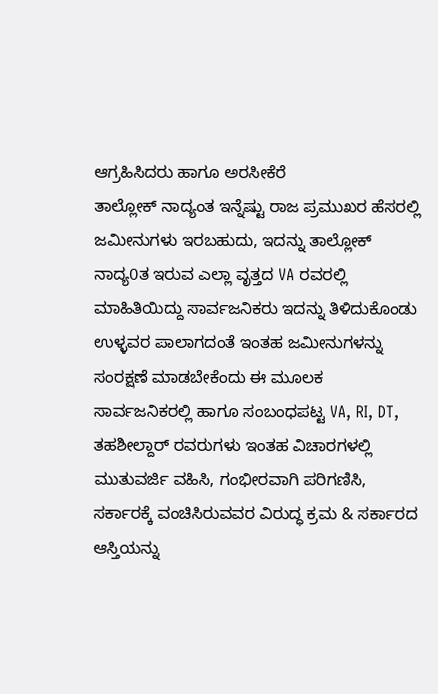ಆಗ್ರಹಿಸಿದರು ಹಾಗೂ ಅರಸೀಕೆರೆ
ತಾಲ್ಲೋಕ್ ನಾದ್ಯಂತ ಇನ್ನೆಷ್ಟು ರಾಜ ಪ್ರಮುಖರ ಹೆಸರಲ್ಲಿ ಜಮೀನುಗಳು ಇರಬಹುದು, ಇದನ್ನು ತಾಲ್ಲೋಕ್ ನಾದ್ಯ0ತ ಇರುವ ಎಲ್ಲಾ ವೃತ್ತದ VA ರವರಲ್ಲಿ ಮಾಹಿತಿಯಿದ್ದು ಸಾರ್ವಜನಿಕರು ಇದನ್ನು ತಿಳಿದುಕೊಂಡು ಉಳ್ಳವರ ಪಾಲಾಗದಂತೆ ಇಂತಹ ಜಮೀನುಗಳನ್ನು ಸಂರಕ್ಷಣೆ ಮಾಡಬೇಕೆಂದು ಈ ಮೂಲಕ ಸಾರ್ವಜನಿಕರಲ್ಲಿ ಹಾಗೂ ಸಂಬಂಧಪಟ್ಟ VA, RI, DT, ತಹಶೀಲ್ದಾರ್ ರವರುಗಳು ಇಂತಹ ವಿಚಾರಗಳಲ್ಲಿ ಮುತುವರ್ಜಿ ವಹಿಸಿ, ಗಂಭೀರವಾಗಿ ಪರಿಗಣಿಸಿ, ಸರ್ಕಾರಕ್ಕೆ ವಂಚಿಸಿರುವವರ ವಿರುದ್ಧ ಕ್ರಮ & ಸರ್ಕಾರದ ಆಸ್ತಿಯನ್ನು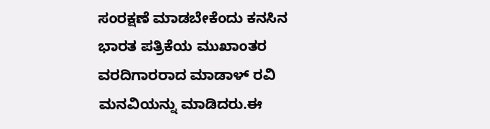ಸಂರಕ್ಷಣೆ ಮಾಡಬೇಕೆಂದು ಕನಸಿನ ಭಾರತ ಪತ್ರಿಕೆಯ ಮುಖಾಂತರ ವರದಿಗಾರರಾದ ಮಾಡಾಳ್ ರವಿ ಮನವಿಯನ್ನು ಮಾಡಿದರು.ಈ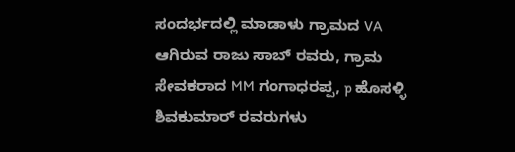ಸಂದರ್ಭದಲ್ಲಿ ಮಾಡಾಳು ಗ್ರಾಮದ VA ಆಗಿರುವ ರಾಜು ಸಾಬ್ ರವರು, ಗ್ರಾಮ ಸೇವಕರಾದ MM ಗಂಗಾಧರಪ್ಪ, p ಹೊಸಳ್ಳಿ ಶಿವಕುಮಾರ್ ರವರುಗಳು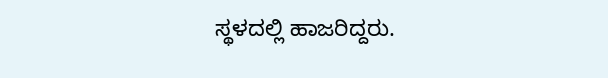ಸ್ಥಳದಲ್ಲಿ ಹಾಜರಿದ್ದರು.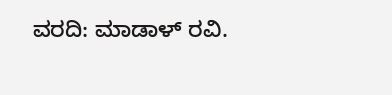ವರದಿ: ಮಾಡಾಳ್ ರವಿ.